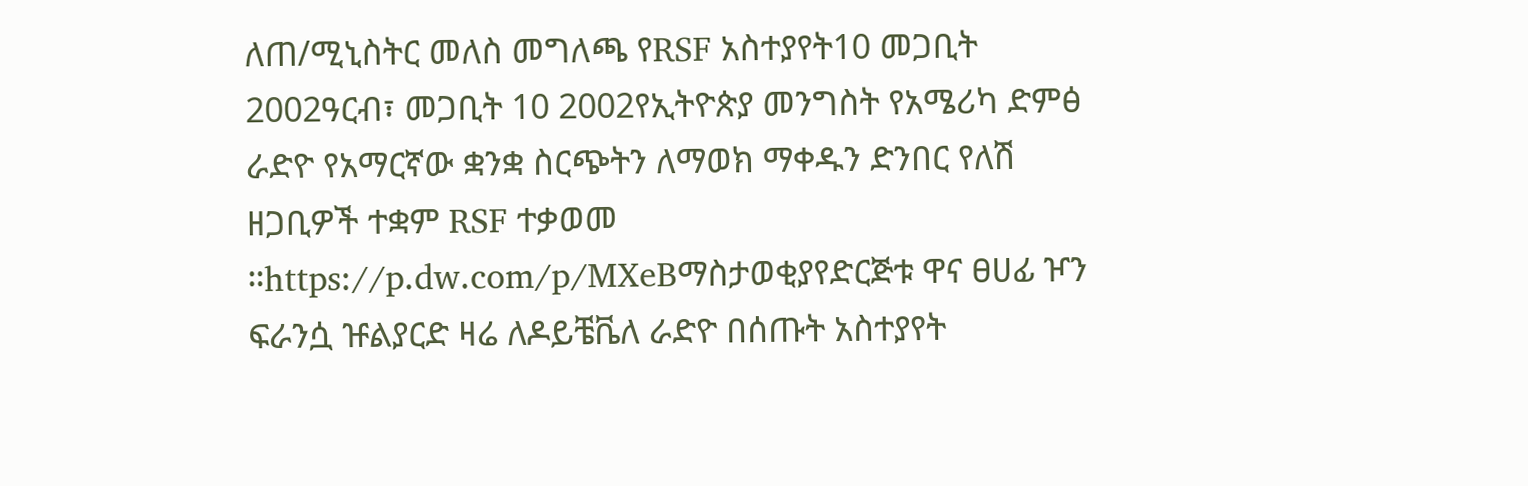ለጠ/ሚኒስትር መለስ መግለጫ የRSF አስተያየት10 መጋቢት 2002ዓርብ፣ መጋቢት 10 2002የኢትዮጵያ መንግስት የአሜሪካ ድምፅ ራድዮ የአማርኛው ቋንቋ ስርጭትን ለማወክ ማቀዱን ድንበር የለሽ ዘጋቢዎች ተቋም RSF ተቃወመ ።https://p.dw.com/p/MXeBማስታወቂያየድርጅቱ ዋና ፀሀፊ ዦን ፍራንሷ ዡልያርድ ዛሬ ለዶይቼቬለ ራድዮ በሰጡት አስተያየት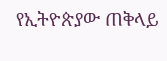የኢትዮጵያው ጠቅላይ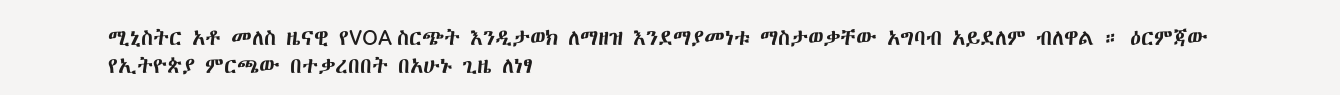ሚኒስትር አቶ መለስ ዜናዊ የVOA ስርጭት እንዲታወክ ለማዘዝ እንደማያመነቱ ማስታወቃቸው አግባብ አይደለም ብለዋል ። ዕርምጃው የኢትዮጵያ ምርጫው በተቃረበበት በአሁኑ ጊዜ ለነፃ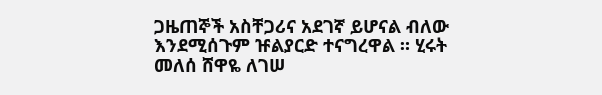ጋዜጠኞች አስቸጋሪና አደገኛ ይሆናል ብለው እንደሚሰጉም ዡልያርድ ተናግረዋል ። ሂሩት መለሰ ሸዋዬ ለገሠ